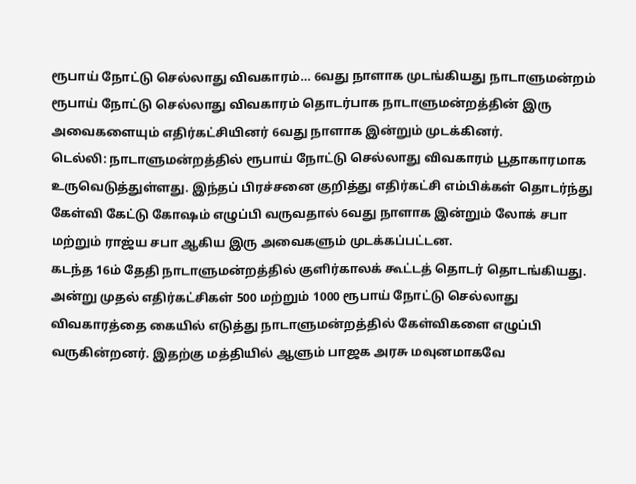ரூபாய் நோட்டு செல்லாது விவகாரம்… 6வது நாளாக முடங்கியது நாடாளுமன்றம்
ரூபாய் நோட்டு செல்லாது விவகாரம் தொடர்பாக நாடாளுமன்றத்தின் இரு அவைகளையும் எதிர்கட்சியினர் 6வது நாளாக இன்றும் முடக்கினர்.
டெல்லி: நாடாளுமன்றத்தில் ரூபாய் நோட்டு செல்லாது விவகாரம் பூதாகாரமாக உருவெடுத்துள்ளது. இந்தப் பிரச்சனை குறித்து எதிர்கட்சி எம்பிக்கள் தொடர்ந்து கேள்வி கேட்டு கோஷம் எழுப்பி வருவதால் 6வது நாளாக இன்றும் லோக் சபா மற்றும் ராஜ்ய சபா ஆகிய இரு அவைகளும் முடக்கப்பட்டன.
கடந்த 16ம் தேதி நாடாளுமன்றத்தில் குளிர்காலக் கூட்டத் தொடர் தொடங்கியது. அன்று முதல் எதிர்கட்சிகள் 500 மற்றும் 1000 ரூபாய் நோட்டு செல்லாது விவகாரத்தை கையில் எடுத்து நாடாளுமன்றத்தில் கேள்விகளை எழுப்பி வருகின்றனர். இதற்கு மத்தியில் ஆளும் பாஜக அரசு மவுனமாகவே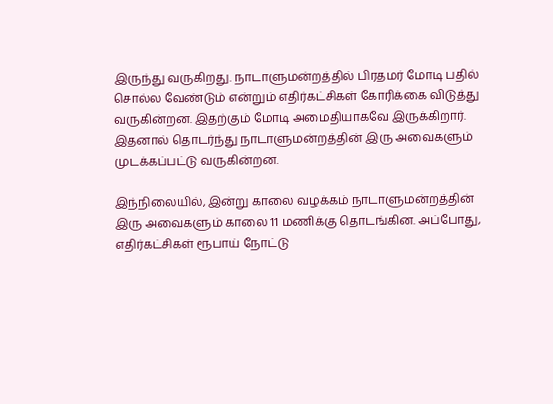இருந்து வருகிறது. நாடாளுமன்றத்தில் பிரதமர் மோடி பதில் சொல்ல வேண்டும் என்றும் எதிர்கட்சிகள் கோரிக்கை விடுத்து வருகின்றன. இதற்கும் மோடி அமைதியாகவே இருக்கிறார். இதனால் தொடர்ந்து நாடாளுமன்றத்தின் இரு அவைகளும் முடக்கப்பட்டு வருகின்றன.

இந்நிலையில், இன்று காலை வழக்கம் நாடாளுமன்றத்தின் இரு அவைகளும் காலை 11 மணிக்கு தொடங்கின. அப்போது, எதிர்கட்சிகள் ரூபாய் நோட்டு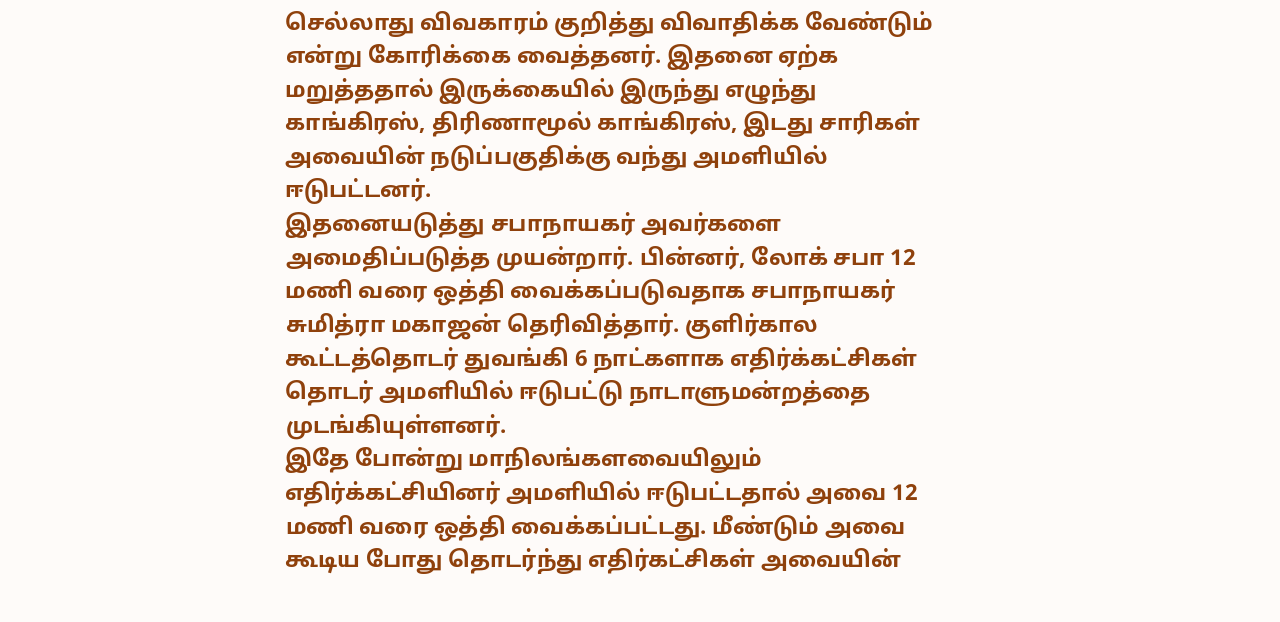செல்லாது விவகாரம் குறித்து விவாதிக்க வேண்டும் என்று கோரிக்கை வைத்தனர். இதனை ஏற்க மறுத்ததால் இருக்கையில் இருந்து எழுந்து காங்கிரஸ், திரிணாமூல் காங்கிரஸ், இடது சாரிகள் அவையின் நடுப்பகுதிக்கு வந்து அமளியில் ஈடுபட்டனர்.
இதனையடுத்து சபாநாயகர் அவர்களை அமைதிப்படுத்த முயன்றார். பின்னர், லோக் சபா 12 மணி வரை ஒத்தி வைக்கப்படுவதாக சபாநாயகர் சுமித்ரா மகாஜன் தெரிவித்தார். குளிர்கால கூட்டத்தொடர் துவங்கி 6 நாட்களாக எதிர்க்கட்சிகள் தொடர் அமளியில் ஈடுபட்டு நாடாளுமன்றத்தை முடங்கியுள்ளனர்.
இதே போன்று மாநிலங்களவையிலும் எதிர்க்கட்சியினர் அமளியில் ஈடுபட்டதால் அவை 12 மணி வரை ஒத்தி வைக்கப்பட்டது. மீண்டும் அவை கூடிய போது தொடர்ந்து எதிர்கட்சிகள் அவையின்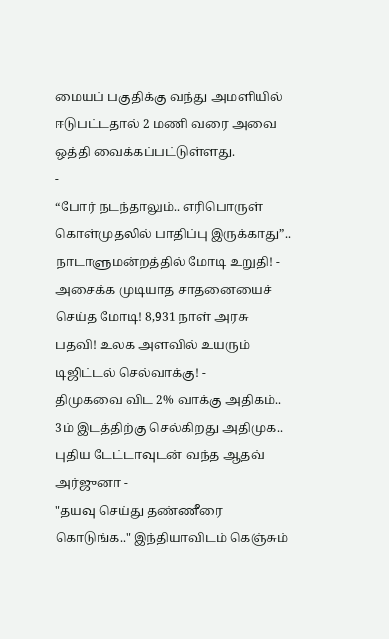மையப் பகுதிக்கு வந்து அமளியில் ஈடுபட்டதால் 2 மணி வரை அவை ஒத்தி வைக்கப்பட்டுள்ளது.
-
“போர் நடந்தாலும்.. எரிபொருள் கொள்முதலில் பாதிப்பு இருக்காது”.. நாடாளுமன்றத்தில் மோடி உறுதி! -
அசைக்க முடியாத சாதனையைச் செய்த மோடி! 8,931 நாள் அரசு பதவி! உலக அளவில் உயரும் டிஜிட்டல் செல்வாக்கு! -
திமுகவை விட 2% வாக்கு அதிகம்.. 3ம் இடத்திற்கு செல்கிறது அதிமுக.. புதிய டேட்டாவுடன் வந்த ஆதவ் அர்ஜுனா -
"தயவு செய்து தண்ணீரை கொடுங்க.." இந்தியாவிடம் கெஞ்சும்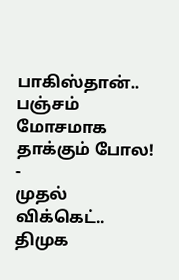பாகிஸ்தான்.. பஞ்சம் மோசமாக தாக்கும் போல! -
முதல் விக்கெட்.. திமுக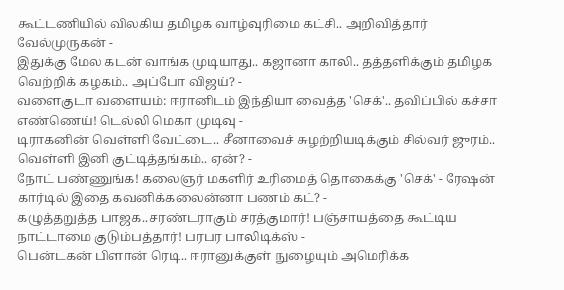கூட்டணியில் விலகிய தமிழக வாழ்வுரிமை கட்சி.. அறிவித்தார் வேல்முருகன் -
இதுக்கு மேல கடன் வாங்க முடியாது.. கஜானா காலி.. தத்தளிக்கும் தமிழக வெற்றிக் கழகம்.. அப்போ விஜய்? -
வளைகுடா வளையம்: ஈரானிடம் இந்தியா வைத்த 'செக்'.. தவிப்பில் கச்சா எண்ணெய்! டெல்லி மெகா முடிவு -
டிராகனின் வெள்ளி வேட்டை.. சீனாவைச் சுழற்றியடிக்கும் சில்வர் ஜுரம்.. வெள்ளி இனி குட்டித்தங்கம்.. ஏன்? -
நோட் பண்ணுங்க! கலைஞர் மகளிர் உரிமைத் தொகைக்கு 'செக்' - ரேஷன் கார்டில் இதை கவனிக்கலைன்னா பணம் கட்? -
கழுத்தறுத்த பாஜக..சரண்டராகும் சரத்குமார்! பஞ்சாயத்தை கூட்டிய நாட்டாமை குடும்பத்தார்! பரபர பாலிடிக்ஸ் -
பென்டகன் பிளான் ரெடி.. ஈரானுக்குள் நுழையும் அமெரிக்க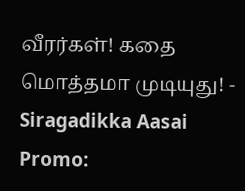வீரர்கள்! கதை மொத்தமா முடியுது! -
Siragadikka Aasai Promo: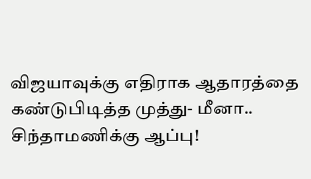விஜயாவுக்கு எதிராக ஆதாரத்தை கண்டுபிடித்த முத்து- மீனா.. சிந்தாமணிக்கு ஆப்பு!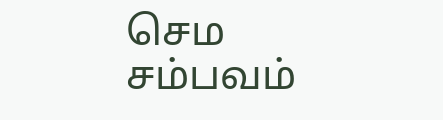செம சம்பவம்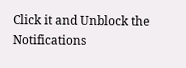Click it and Unblock the Notifications